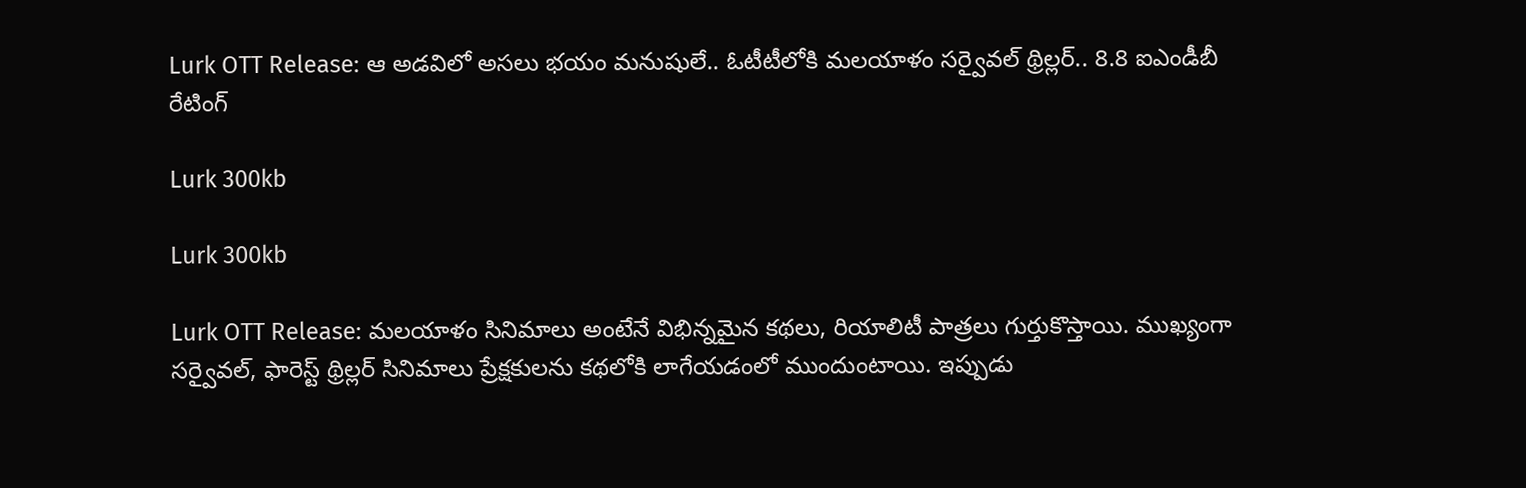Lurk OTT Release: ఆ అడవిలో అసలు భయం మనుషులే.. ఓటీటీలోకి మలయాళం సర్వైవల్ థ్రిల్లర్.. 8.8 ఐఎండీబీ రేటింగ్

Lurk 300kb

Lurk 300kb

Lurk OTT Release: మలయాళం సినిమాలు అంటేనే విభిన్నమైన కథలు, రియాలిటీ పాత్రలు గుర్తుకొస్తాయి. ముఖ్యంగా సర్వైవల్, ఫారెస్ట్ థ్రిల్లర్ సినిమాలు ప్రేక్షకులను కథలోకి లాగేయడంలో ముందుంటాయి. ఇప్పుడు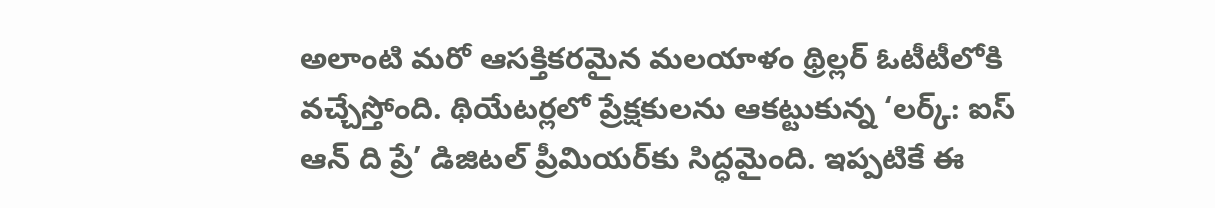అలాంటి మరో ఆసక్తికరమైన మలయాళం థ్రిల్లర్ ఓటీటీలోకి వచ్చేస్తోంది. థియేటర్లలో ప్రేక్షకులను ఆకట్టుకున్న ‘లర్క్: ఐస్ ఆన్ ది ప్రే’ డిజిటల్ ప్రీమియర్‌కు సిద్ధమైంది. ఇప్పటికే ఈ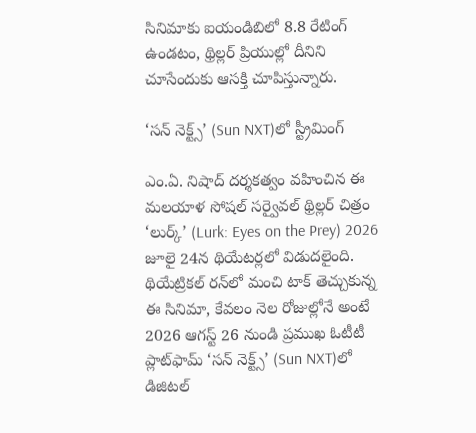సినిమాకు ఐయండిబిలో 8.8 రేటింగ్ ఉండటం, థ్రిల్లర్ ప్రియుల్లో దీనిని చూసేందుకు ఆసక్తి చూపిస్తున్నారు.

‘సన్ నెక్ట్స్’ (Sun NXT)లో స్ట్రీమింగ్

ఎం.ఏ. నిషాద్ దర్శకత్వం వహించిన ఈ మలయాళ సోషల్ సర్వైవల్ థ్రిల్లర్ చిత్రం ‘లుర్క్’ (Lurk: Eyes on the Prey) 2026  జూలై 24న థియేటర్లలో విడుదలైంది. థియేట్రికల్ రన్‌లో మంచి టాక్ తెచ్చుకున్న ఈ సినిమా, కేవలం నెల రోజుల్లోనే అంటే 2026 ఆగస్ట్ 26 నుండి ప్రముఖ ఓటీటీ ప్లాట్‌ఫామ్ ‘సన్ నెక్ట్స్’ (Sun NXT)లో డిజిటల్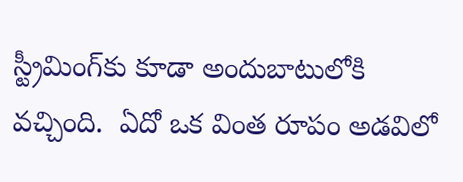స్ట్రీమింగ్‌కు కూడా అందుబాటులోకి వచ్చింది.  ఏదో ఒక వింత రూపం అడవిలో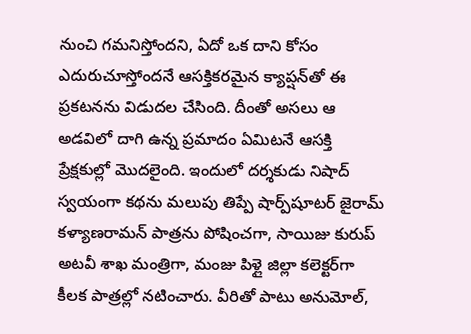నుంచి గమనిస్తోందని, ఏదో ఒక దాని కోసం ఎదురుచూస్తోందనే ఆసక్తికరమైన క్యాప్షన్‌తో ఈ ప్రకటనను విడుదల చేసింది. దీంతో అసలు ఆ అడవిలో దాగి ఉన్న ప్రమాదం ఏమిటనే ఆసక్తి ప్రేక్షకుల్లో మొదలైంది. ఇందులో దర్శకుడు నిషాద్ స్వయంగా కథను మలుపు తిప్పే షార్ప్‌షూటర్ జైరామ్ కళ్యాణరామన్ పాత్రను పోషించగా, సాయిజు కురుప్ అటవీ శాఖ మంత్రిగా, మంజు పిళ్లై జిల్లా కలెక్టర్‌గా కీలక పాత్రల్లో నటించారు. వీరితో పాటు అనుమోల్,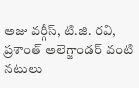అజు వర్గీస్, టి.జి. రవి, ప్రశాంత్ అలెగ్జాండర్ వంటి నటులు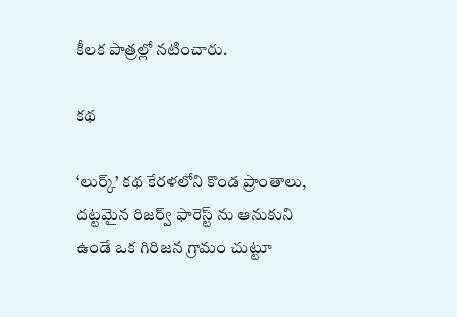కీలక పాత్రల్లో నటించారు.

కథ

‘లుర్క్’ కథ కేరళలోని కొండ ప్రాంతాలు, దట్టమైన రిజర్వ్ ఫారెస్ట్ ను ఆనుకుని ఉండే ఒక గిరిజన గ్రామం చుట్టూ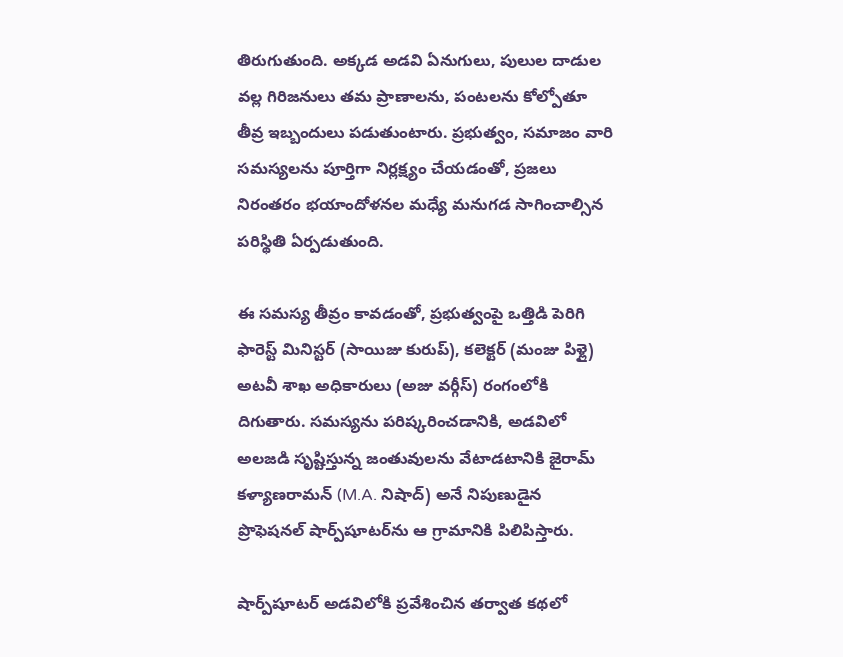తిరుగుతుంది. అక్కడ అడవి ఏనుగులు, పులుల దాడుల వల్ల గిరిజనులు తమ ప్రాణాలను, పంటలను కోల్పోతూ తీవ్ర ఇబ్బందులు పడుతుంటారు. ప్రభుత్వం, సమాజం వారి సమస్యలను పూర్తిగా నిర్లక్ష్యం చేయడంతో, ప్రజలు నిరంతరం భయాందోళనల మధ్యే మనుగడ సాగించాల్సిన పరిస్థితి ఏర్పడుతుంది.

ఈ సమస్య తీవ్రం కావడంతో, ప్రభుత్వంపై ఒత్తిడి పెరిగి ఫారెస్ట్ మినిస్టర్ (సాయిజు కురుప్), కలెక్టర్ (మంజు పిళ్లై) అటవీ శాఖ అధికారులు (అజు వర్గీస్) రంగంలోకి దిగుతారు. సమస్యను పరిష్కరించడానికి, అడవిలో అలజడి సృష్టిస్తున్న జంతువులను వేటాడటానికి జైరామ్ కళ్యాణరామన్ (M.A. నిషాద్) అనే నిపుణుడైన ప్రొఫెషనల్ షార్ప్‌షూటర్‌ను ఆ గ్రామానికి పిలిపిస్తారు.

షార్ప్‌షూటర్ అడవిలోకి ప్రవేశించిన తర్వాత కథలో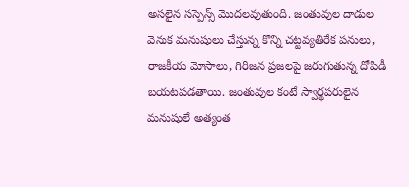అసలైన సస్పెన్స్ మొదలవుతుంది. జంతువుల దాడుల వెనుక మనుషులు చేస్తున్న కొన్ని చట్టవ్యతిరేక పనులు, రాజకీయ మోసాలు, గిరిజన ప్రజలపై జరుగుతున్న దోపిడీ బయటపడతాయి. జంతువుల కంటే స్వార్థపరులైన మనుషులే అత్యంత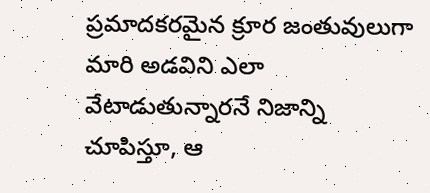ప్రమాదకరమైన క్రూర జంతువులుగా మారి అడవిని ఎలా వేటాడుతున్నారనే నిజాన్ని చూపిస్తూ, ఆ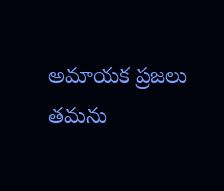అమాయక ప్రజలు తమను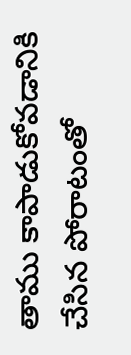తాము కాపాడుకోవడానికి చేసిన పోరాటంతో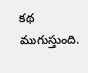కథ ముగుస్తుంది.